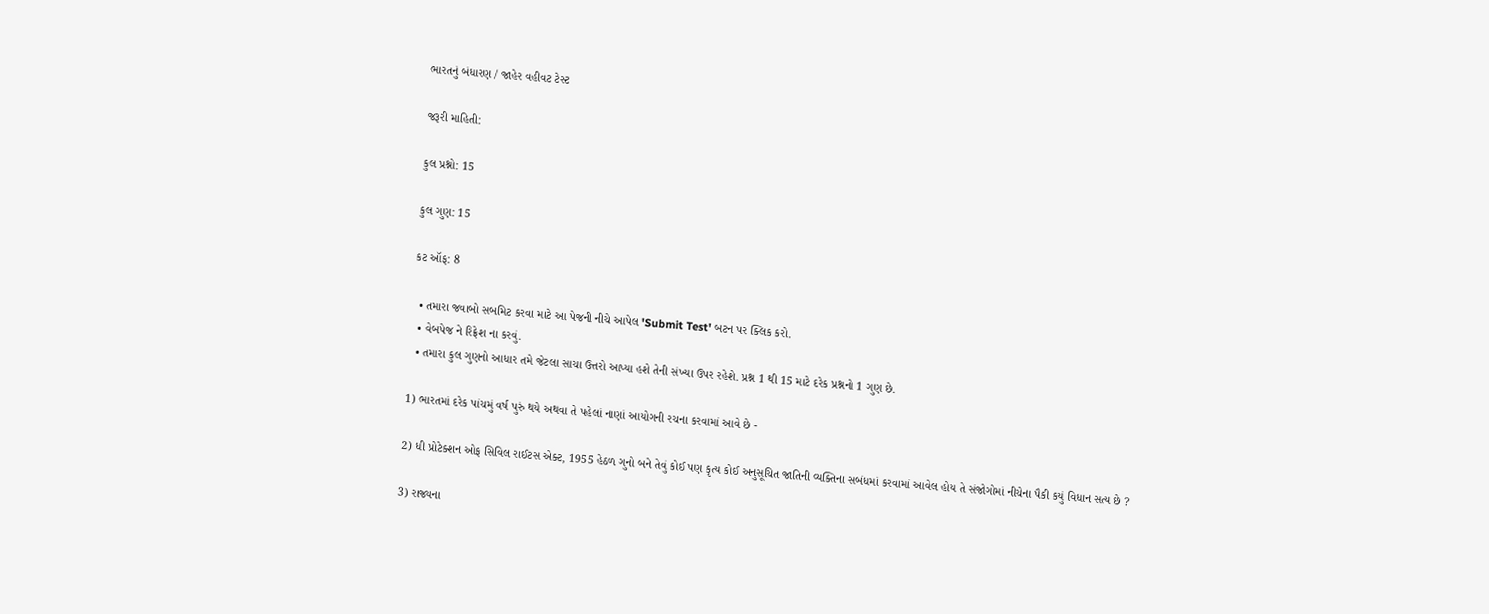ભારતનું બંધારણ / જાહેર વહીવટ ટેસ્ટ

જરૂરી માહિતી:

કુલ પ્રશ્નો: 15

કુલ ગુણ: 15

કટ ઑફ: 8

  • તમારા જવાબો સબમિટ કરવા માટે આ પેજની નીચે આપેલ 'Submit Test' બટન પર ક્લિક કરો.
  • વેબપેજ ને રિફ્રેશ ના કરવું.
  • તમારા કુલ ગુણનો આધાર તમે જેટલા સાચા ઉત્તરો આપ્યા હશે તેની સંખ્યા ઉપર રહેશે. પ્રશ્ન 1 થી 15 માટે દરેક પ્રશ્નનો 1 ગુણ છે.

1) ભારતમાં દરેક પાંચમું વર્ષ પુરું થયે અથવા તે પહેલાં નાણાં આયોગની રચના કરવામાં આવે છે -

2) ધી પ્રોટેક્શન ઓફ સિવિલ રાઈટસ એક્ટ, 1955 હેઠળ ગુનો બને તેવું કોઈ પણ કૃત્ય કોઈ અનુસૂચિત જાતિની વ્યક્તિના સબંધમાં કરવામાં આવેલ હોય તે સંજોગોમાં નીચેના પૈકી કયું વિધાન સત્ય છે ?

3) રાજ્યના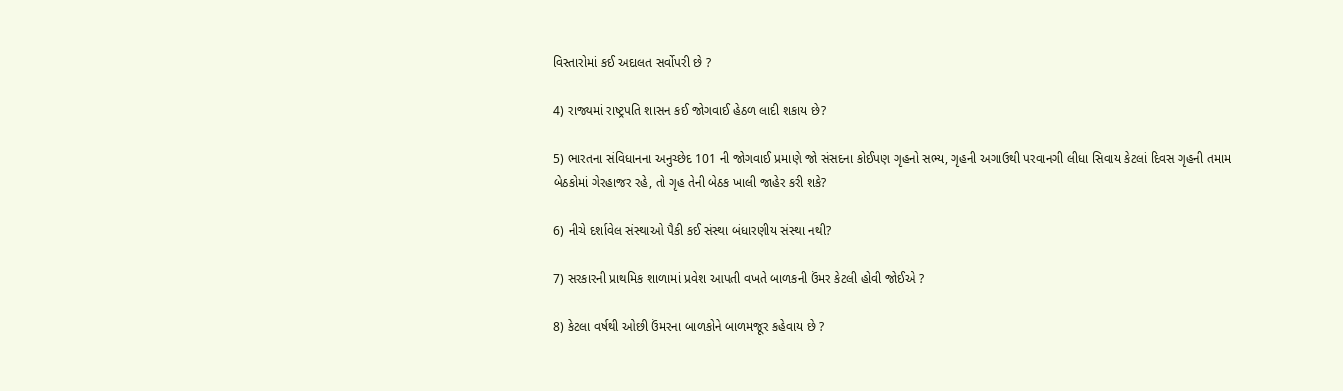વિસ્તારોમાં કઈ અદાલત સર્વોપરી છે ?

4) રાજ્યમાં રાષ્ટ્રપતિ શાસન કઈ જોગવાઈ હેઠળ લાદી શકાય છે?

5) ભારતના સંવિધાનના અનુચ્છેદ 101 ની જોગવાઈ પ્રમાણે જો સંસદના કોઈપણ ગૃહનો સભ્ય, ગૃહની અગાઉથી પરવાનગી લીધા સિવાય કેટલાં દિવસ ગૃહની તમામ બેઠકોમાં ગેરહાજર રહે, તો ગૃહ તેની બેઠક ખાલી જાહેર કરી શકે?

6) નીચે દર્શાવેલ સંસ્થાઓ પૈકી કઈ સંસ્થા બંધારણીય સંસ્થા નથી?

7) સરકારની પ્રાથમિક શાળામાં પ્રવેશ આપતી વખતે બાળકની ઉંમર કેટલી હોવી જોઈએ ?

8) કેટલા વર્ષથી ઓછી ઉંમરના બાળકોને બાળમજૂર કહેવાય છે ?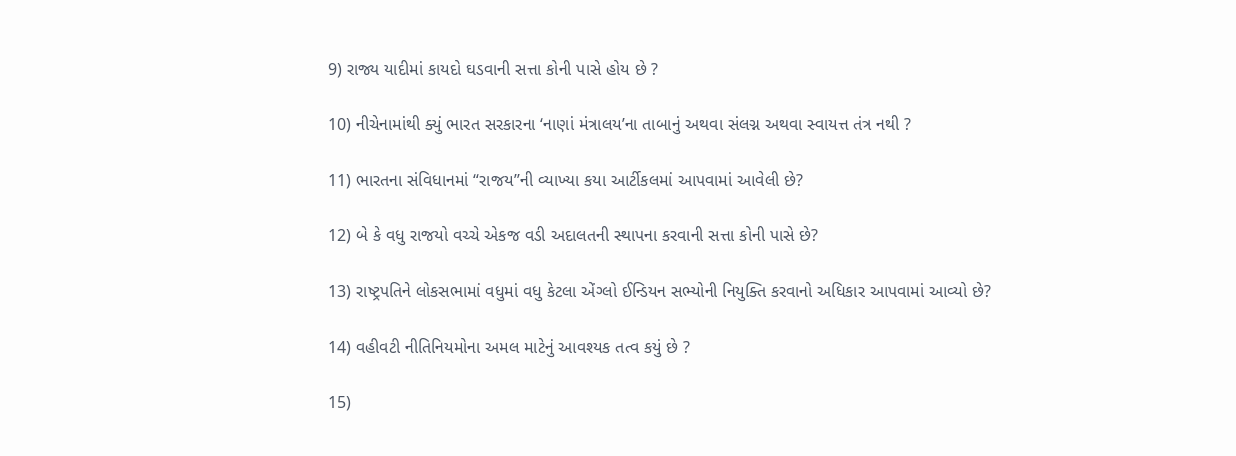9) રાજ્ય યાદીમાં કાયદો ઘડવાની સત્તા કોની પાસે હોય છે ?

10) નીચેનામાંથી ક્યું ભારત સરકારના ‘નાણાં મંત્રાલય’ના તાબાનું અથવા સંલગ્ન અથવા સ્વાયત્ત તંત્ર નથી ?

11) ભારતના સંવિધાનમાં “રાજય’’ની વ્યાખ્યા કયા આર્ટીકલમાં આપવામાં આવેલી છે?

12) બે કે વધુ રાજયો વચ્ચે એકજ વડી અદાલતની સ્થાપના કરવાની સત્તા કોની પાસે છે?

13) રાષ્ટ્રપતિને લોકસભામાં વધુમાં વધુ કેટલા એંગ્લો ઈન્ડિયન સભ્યોની નિયુક્તિ કરવાનો અધિકાર આપવામાં આવ્યો છે?

14) વહીવટી નીતિનિયમોના અમલ માટેનું આવશ્યક તત્વ કયું છે ?

15)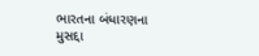ભારતના બંધારણના મુસદ્દા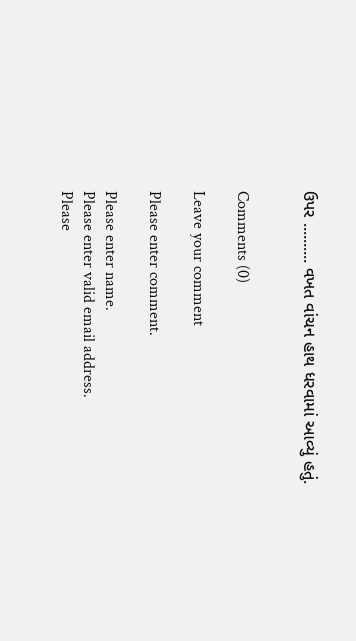ઉપર .......... વખત વાંચન હાથ ધરવામાં આવ્યું હતું.


Comments (0)

Leave your comment

Please enter comment.

Please enter name.
Please enter valid email address.
Please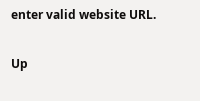enter valid website URL.

Up